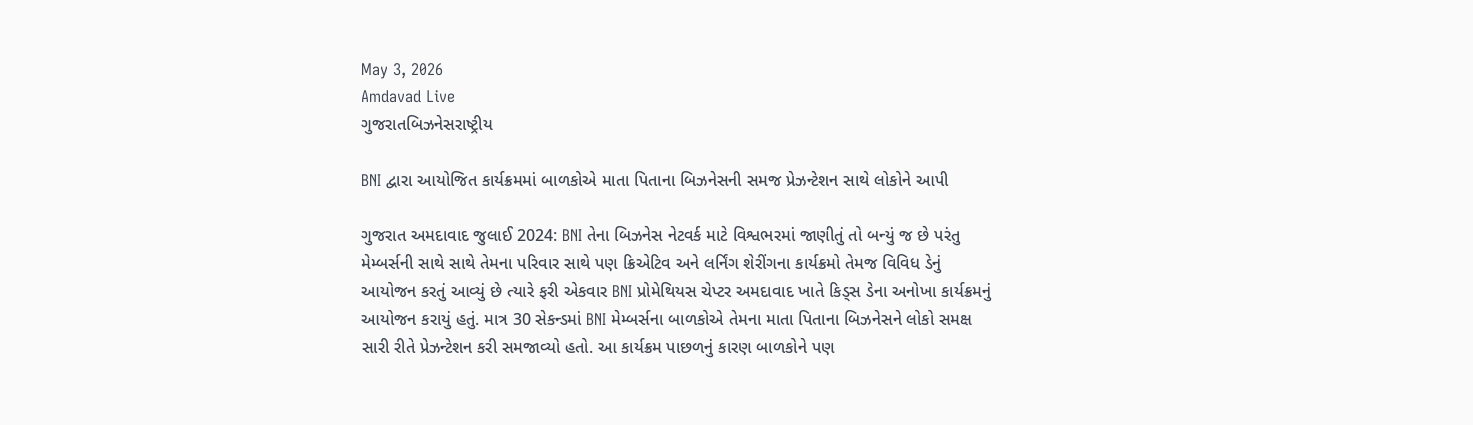May 3, 2026
Amdavad Live
ગુજરાતબિઝનેસરાષ્ટ્રીય

BNI દ્વારા આયોજિત કાર્યક્રમમાં બાળકોએ માતા પિતાના બિઝનેસની સમજ પ્રેઝન્ટેશન સાથે લોકોને આપી

ગુજરાત અમદાવાદ જુલાઈ 2024: BNI તેના બિઝનેસ નેટવર્ક માટે વિશ્વભરમાં જાણીતું તો બન્યું જ છે પરંતુ મેમ્બર્સની સાથે સાથે તેમના પરિવાર સાથે પણ ક્રિએટિવ અને લર્નિંગ શેરીંગના કાર્યક્રમો તેમજ વિવિધ ડેનું આયોજન કરતું આવ્યું છે ત્યારે ફરી એકવાર BNI પ્રોમેથિયસ ચેપ્ટર અમદાવાદ ખાતે કિડ્સ ડેના અનોખા કાર્યક્રમનું આયોજન કરાયું હતું. માત્ર 30 સેકન્ડમાં BNI મેમ્બર્સના બાળકોએ તેમના માતા પિતાના બિઝનેસને લોકો સમક્ષ સારી રીતે પ્રેઝન્ટેશન કરી સમજાવ્યો હતો. આ કાર્યક્રમ પાછળનું કારણ બાળકોને પણ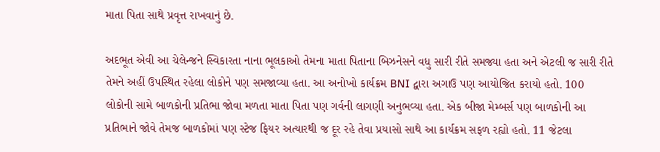માતા પિતા સાથે પ્રવૃત્ત રાખવાનું છે.

અદભૂત એવી આ ચેલેન્જને સ્વિકારતા નાના ભૂલકાઓ તેમના માતા પિતાના બિઝનેસને વધુ સારી રીતે સમજ્યા હતા અને એટલી જ સારી રીતે તેમને અહીં ઉપસ્થિત રહેલા લોકોને પણ સમજાવ્યા હતા. આ અનોખો કાર્યક્રમ BNI દ્વારા અગાઉ પણ આયોજિત કરાયો હતો. 100 લોકોની સામે બાળકોની પ્રતિભા જોવા મળતા માતા પિતા પણ ગર્વની લાગણી અનુભવ્યા હતા. એક બીજા મેમ્બર્સ પણ બાળકોની આ પ્રતિભાને જોવે તેમજ બાળકોમાં પણ સ્ટેજ ફિયર અત્યારથી જ દૂર રહે તેવા પ્રયાસો સાથે આ કાર્યક્રમ સફળ રહ્યો હતો. 11 જેટલા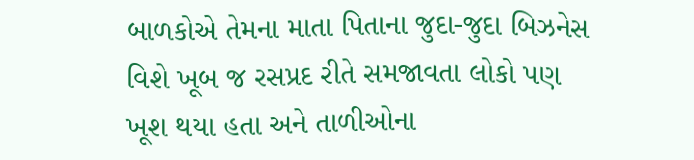બાળકોએ તેમના માતા પિતાના જુદા-જુદા બિઝનેસ વિશે ખૂબ જ રસપ્રદ રીતે સમજાવતા લોકો પણ ખૂશ થયા હતા અને તાળીઓના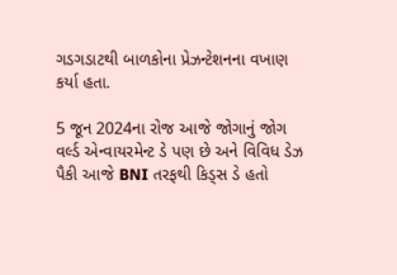ગડગડાટથી બાળકોના પ્રેઝન્ટેશનના વખાણ કર્યા હતા.

5 જૂન 2024ના રોજ આજે જોગાનું જોગ વર્લ્ડ એન્વાયરમેન્ટ ડે પણ છે અને વિવિધ ડેઝ પૈકી આજે BNI તરફથી કિડ્સ ડે હતો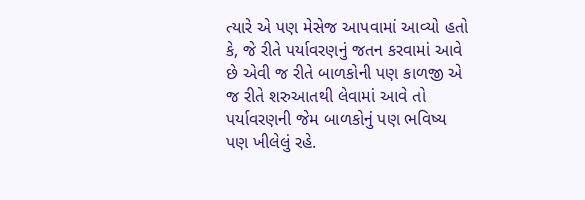ત્યારે એ પણ મેસેજ આપવામાં આવ્યો હતો કે, જે રીતે પર્યાવરણનું જતન કરવામાં આવે છે એવી જ રીતે બાળકોની પણ કાળજી એ જ રીતે શરુઆતથી લેવામાં આવે તો પર્યાવરણની જેમ બાળકોનું પણ ભવિષ્ય પણ ખીલેલું રહે.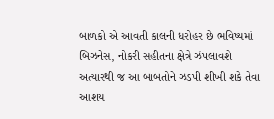બાળકો એ આવતી કાલની ધરોહર છે ભવિષ્યમાં બિઝનેસ, નોકરી સહીતના ક્ષેત્રે ઝંપલાવશે અત્યારથી જ આ બાબતોને ઝડપી શીખી શકે તેવા આશય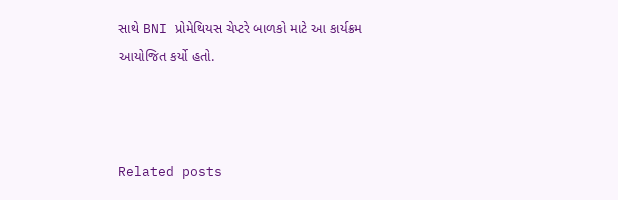સાથે BNI પ્રોમેથિયસ ચેપ્ટરે બાળકો માટે આ કાર્યક્રમ આયોજિત કર્યો હતો.



Related posts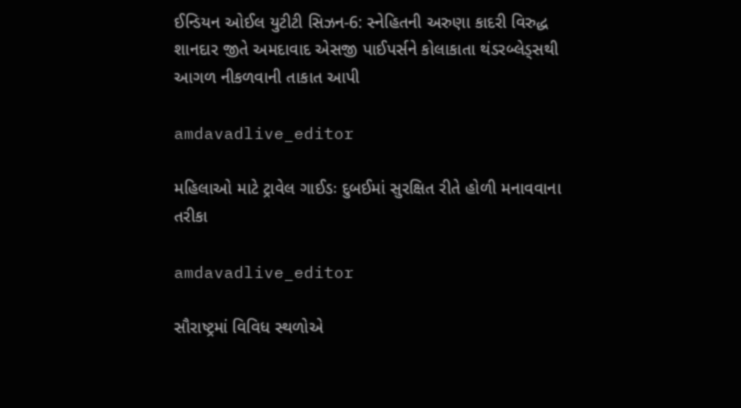ઈન્ડિયન ઓઈલ યુટીટી સિઝન-6: સ્નેહિતની અરુણા કાદરી વિરુદ્ધ શાનદાર જીતે અમદાવાદ એસજી પાઈપર્સને કોલાકાતા થંડરબ્લેડ્સથી આગળ નીકળવાની તાકાત આપી

amdavadlive_editor

મહિલાઓ માટે ટ્રાવેલ ગાઈડઃ દુબઈમાં સુરક્ષિત રીતે હોળી મનાવવાના તરીકા

amdavadlive_editor

સૌરાષ્ટ્રમાં વિવિધ સ્થળોએ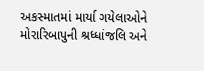અકસ્માતમાં માર્યા ગયેલાઓને મોરારિબાપુની શ્રધ્ધાંજલિ અને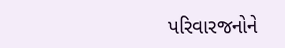પરિવારજનોને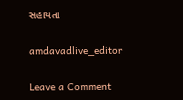સહાયતા

amdavadlive_editor

Leave a Comment